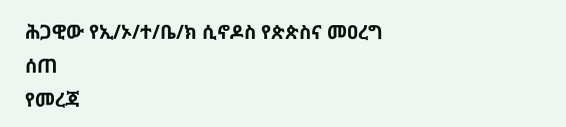ሕጋዊው የኢ/ኦ/ተ/ቤ/ክ ሲኖዶስ የጵጵስና መዐረግ ሰጠ
የመረጃ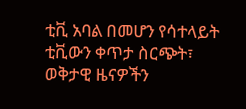ቲቪ አባል በመሆን የሳተላይት ቲቪውን ቀጥታ ስርጭት፣ ወቅታዊ ዜናዎችን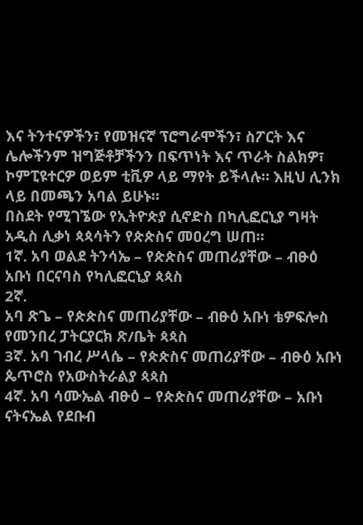እና ትንተናዎችን፣ የመዝናኛ ፕሮግራሞችን፣ ስፖርት እና ሌሎችንም ዝግጅቶቻችንን በፍጥነት እና ጥራት ስልክዎ፣ ኮምፒዩተርዎ ወይም ቲቪዎ ላይ ማየት ይችላሉ። እዚህ ሊንክ ላይ በመጫን አባል ይሁኑ።
በስደት የሚገኜው የኢትዮጵያ ሲኖድስ በካሊፎርኒያ ግዛት አዲስ ሊቃነ ጳጳሳትን የጵጵስና መዐረግ ሠጠ።
1ኛ. አባ ወልደ ትንሳኤ – የጵጵስና መጠሪያቸው – ብፁዕ አቡነ በርናባስ የካሊፎርኒያ ጳጳስ
2ኛ.
አባ ጽጌ – የጵጵስና መጠሪያቸው – ብፁዕ አቡነ ቴዎፍሎስ የመንበረ ፓትርያርክ ጽ/ቤት ጳጳስ
3ኛ. አባ ገብረ ሥላሴ – የጵጵስና መጠሪያቸው – ብፁዕ አቡነ ጴጥሮስ የአውስትራልያ ጳጳስ
4ኛ. አባ ሳሙኤል ብፁዕ – የጵጵስና መጠሪያቸው – አቡነ ናትናኤል የደቡብ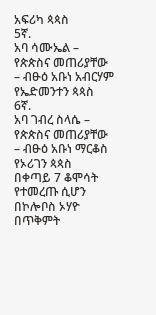አፍሪካ ጳጳስ
5ኛ.
አባ ሳሙኤል – የጵጵስና መጠሪያቸው – ብፁዕ አቡነ አብርሃም የኤድመንተን ጳጳስ
6ኛ.
አባ ገብረ ስላሴ – የጵጵስና መጠሪያቸው – ብፁዕ አቡነ ማርቆስ የኦሪገን ጳጳስ
በቀጣይ 7 ቆሞሳት የተመረጡ ሲሆን በኮሎቦስ ኦሃዮ በጥቅምት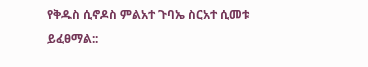የቅዱስ ሲኖዶስ ምልአተ ጉባኤ ስርአተ ሲመቱ ይፈፀማል::